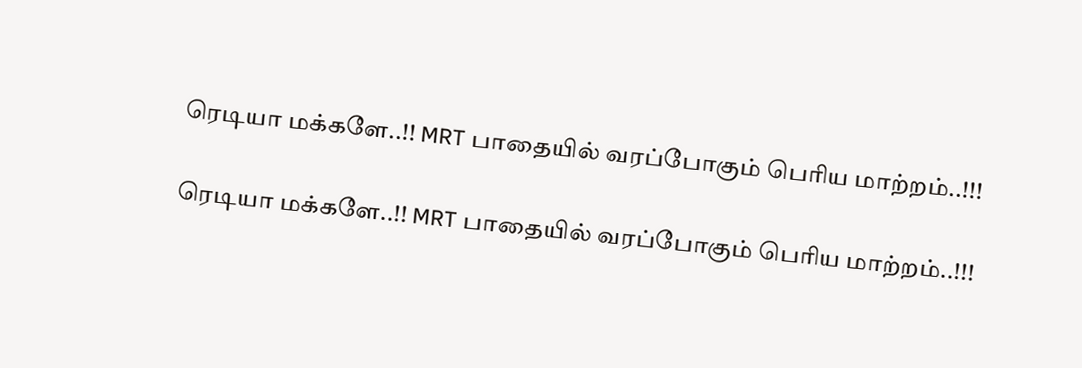ரெடியா மக்களே..!! MRT பாதையில் வரப்போகும் பெரிய மாற்றம்..!!!

ரெடியா மக்களே..!! MRT பாதையில் வரப்போகும் பெரிய மாற்றம்..!!!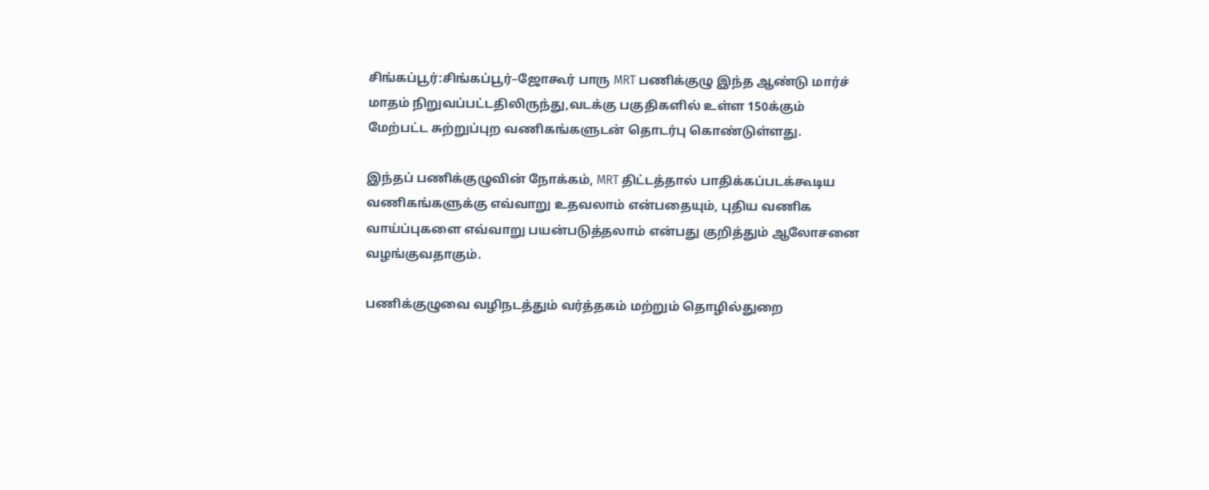சிங்கப்பூர்:சிங்கப்பூர்–ஜோகூர் பாரு MRT பணிக்குழு இந்த ஆண்டு மார்ச் மாதம் நிறுவப்பட்டதிலிருந்து,வடக்கு பகுதிகளில் உள்ள 150க்கும் மேற்பட்ட சுற்றுப்புற வணிகங்களுடன் தொடர்பு கொண்டுள்ளது.

இந்தப் பணிக்குழுவின் நோக்கம், MRT திட்டத்தால் பாதிக்கப்படக்கூடிய வணிகங்களுக்கு எவ்வாறு உதவலாம் என்பதையும், புதிய வணிக வாய்ப்புகளை எவ்வாறு பயன்படுத்தலாம் என்பது குறித்தும் ஆலோசனை வழங்குவதாகும்.

பணிக்குழுவை வழிநடத்தும் வர்த்தகம் மற்றும் தொழில்துறை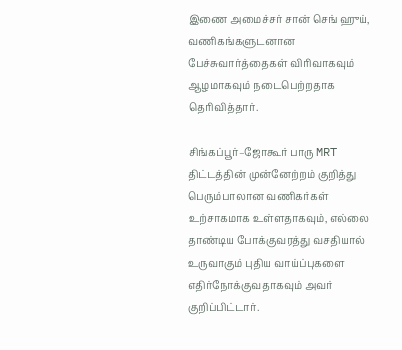இணை அமைச்சர் சான் செங் ஹுய், வணிகங்களுடனான பேச்சுவார்த்தைகள் விரிவாகவும் ஆழமாகவும் நடைபெற்றதாக தெரிவித்தார்.

சிங்கப்பூர்–ஜோகூர் பாரு MRT திட்டத்தின் முன்னேற்றம் குறித்து பெரும்பாலான வணிகர்கள் உற்சாகமாக உள்ளதாகவும், எல்லை தாண்டிய போக்குவரத்து வசதியால் உருவாகும் புதிய வாய்ப்புகளை எதிர்நோக்குவதாகவும் அவர் குறிப்பிட்டார்.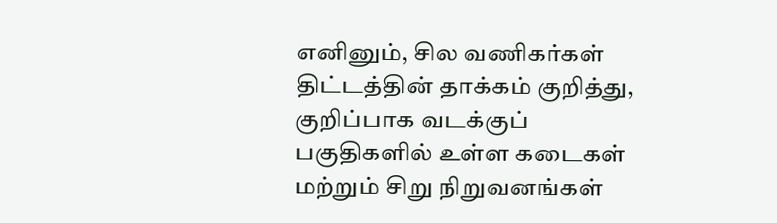எனினும், சில வணிகர்கள் திட்டத்தின் தாக்கம் குறித்து, குறிப்பாக வடக்குப் பகுதிகளில் உள்ள கடைகள் மற்றும் சிறு நிறுவனங்கள்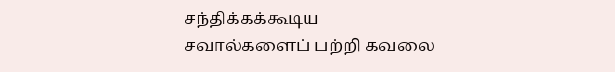சந்திக்கக்கூடிய சவால்களைப் பற்றி கவலை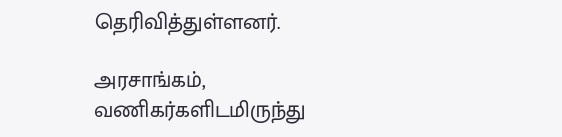தெரிவித்துள்ளனர்.

அரசாங்கம், வணிகர்களிடமிருந்து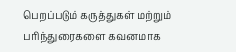பெறப்படும் கருத்துகள் மற்றும் பரிந்துரைகளை கவனமாக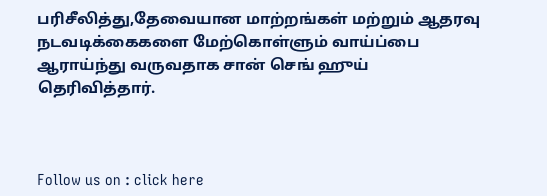பரிசீலித்து,தேவையான மாற்றங்கள் மற்றும் ஆதரவு நடவடிக்கைகளை மேற்கொள்ளும் வாய்ப்பை ஆராய்ந்து வருவதாக சான் செங் ஹுய் தெரிவித்தார்.



Follow us on : click here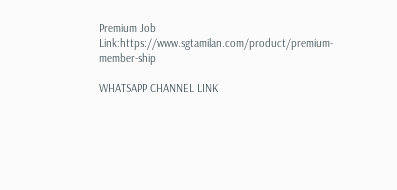Premium Job Link:https://www.sgtamilan.com/product/premium-member-ship

WHATSAPP CHANNEL LINK